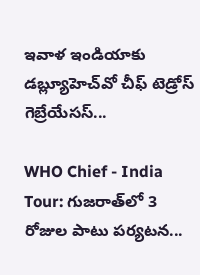ఇవాళ ఇండియాకు డబ్ల్యూహెచ్‌వో చీఫ్ టెడ్రోస్ గెబ్రేయేసస్...

WHO Chief - India Tour: గుజరాత్‌లో 3 రోజుల పాటు పర్యటన...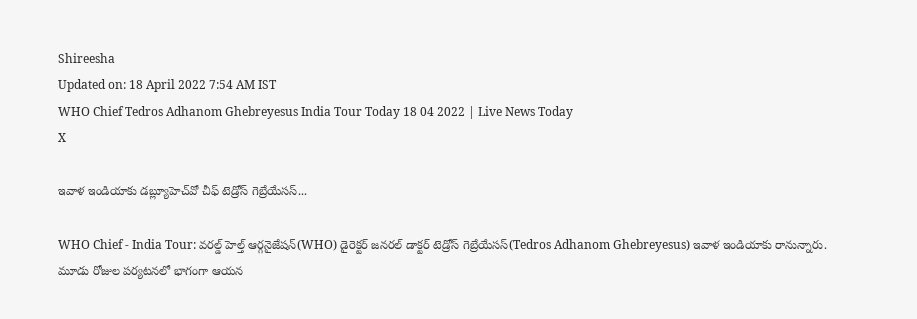Shireesha
Updated on: 18 April 2022 7:54 AM IST
WHO Chief Tedros Adhanom Ghebreyesus India Tour Today 18 04 2022 | Live News Today
X

ఇవాళ ఇండియాకు డబ్ల్యూహెచ్‌వో చీఫ్ టెడ్రోస్ గెబ్రేయేసస్...

WHO Chief - India Tour: వరల్డ్ హెల్త్ ఆర్గనైజేషన్(WHO) డైరెక్టర్ జనరల్ డాక్టర్ టెడ్రోస్ గెబ్రేయేసస్(Tedros Adhanom Ghebreyesus) ఇవాళ ఇండియాకు రానున్నారు. మూడు రోజుల పర్యటనలో భాగంగా ఆయన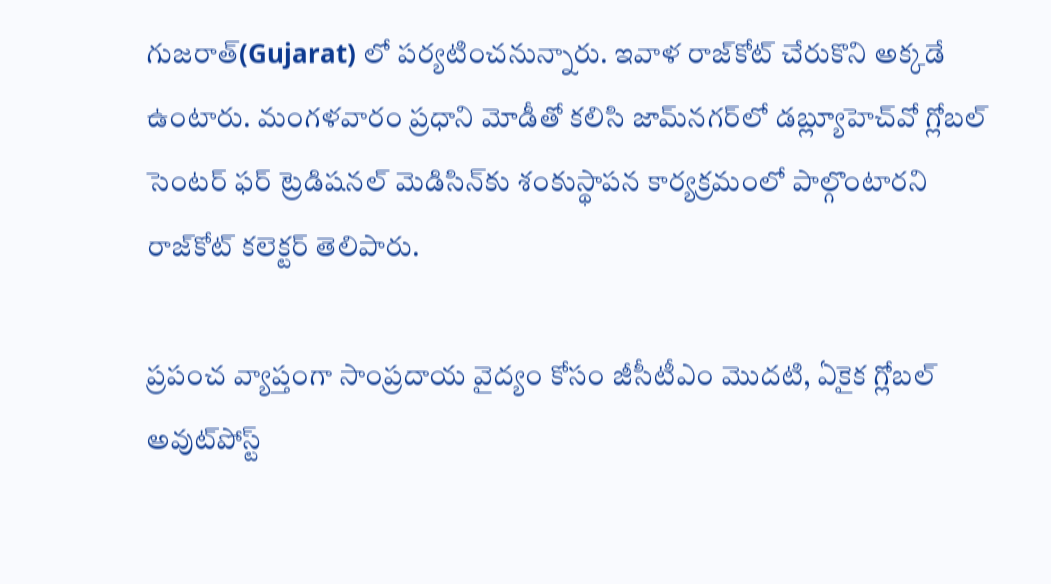గుజరాత్‌(Gujarat) లో పర్యటించనున్నారు. ఇవాళ రాజ్‌కోట్ చేరుకొని అక్కడే ఉంటారు. మంగళవారం ప్రధాని మోడీతో కలిసి జామ్‌నగర్‌లో డబ్ల్యూహెచ్‌వో గ్లోబల్ సెంటర్ ఫర్ ట్రెడిషనల్ మెడిసిన్‌కు శంకుస్థాపన కార్యక్రమంలో పాల్గొంటారని రాజ్‌కోట్ కలెక్టర్ తెలిపారు.

ప్రపంచ వ్యాప్తంగా సాంప్రదాయ వైద్యం కోసం జీసీటీఎం మొదటి, ఏకైక గ్లోబల్ అవుట్‌పోస్ట్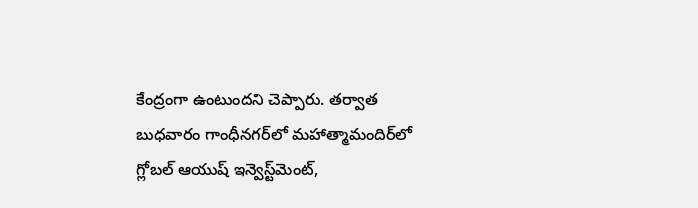కేంద్రంగా ఉంటుందని చెప్పారు. తర్వాత బుధవారం గాంధీనగర్‌లో మహాత్మామందిర్‌లో గ్లోబల్ ఆయుష్ ఇన్వెస్ట్‌మెంట్,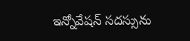ఇన్నోవేషన్ సదస్సును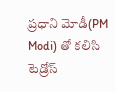ప్రధాని మోడీ(PM Modi) తో కలిసి టెడ్రోస్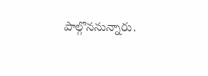పాల్గొననున్నారు.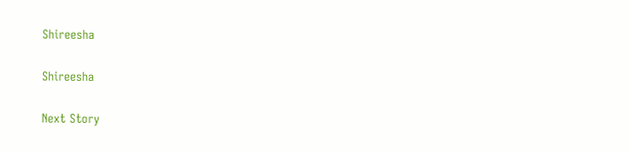Shireesha

Shireesha

Next Story